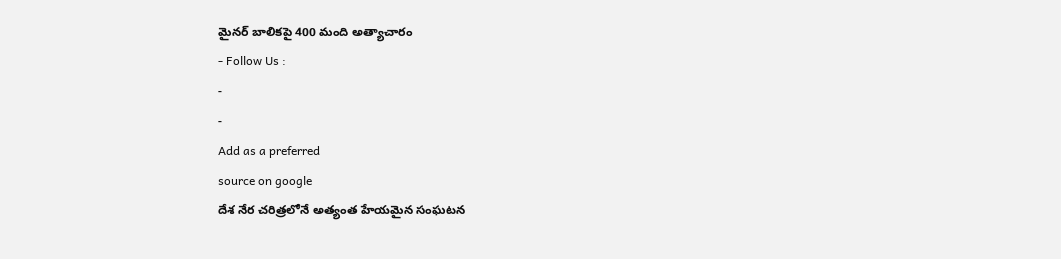మైనర్ బాలికపై 400 మంది అత్యాచారం
- Follow Us :
-
-
Add as a preferred
source on google
దేశ నేర చరిత్రలోనే అత్యంత హేయమైన సంఘటన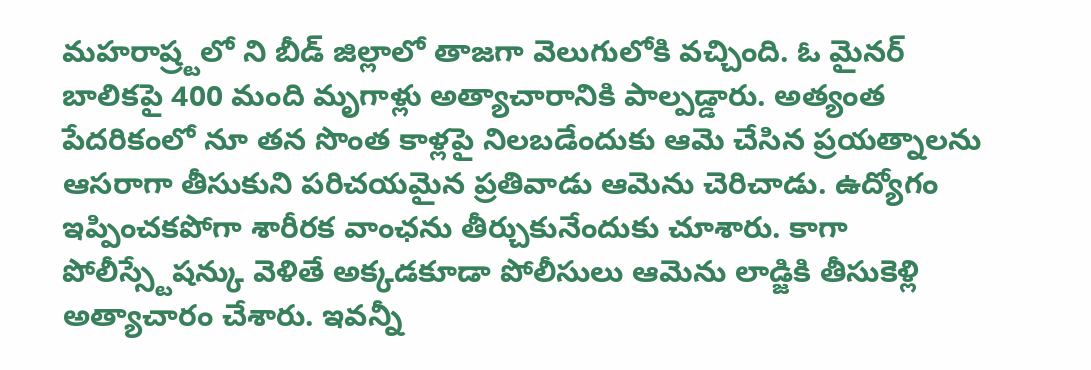మహరాష్ర్టలో ని బీడ్ జిల్లాలో తాజగా వెలుగులోకి వచ్చింది. ఓ మైనర్ బాలికపై 400 మంది మృగాళ్లు అత్యాచారానికి పాల్పడ్డారు. అత్యంత పేదరికంలో నూ తన సొంత కాళ్లపై నిలబడేందుకు ఆమె చేసిన ప్రయత్నాలను ఆసరాగా తీసుకుని పరిచయమైన ప్రతివాడు ఆమెను చెరిచాడు. ఉద్యోగం ఇప్పించకపోగా శారీరక వాంఛను తీర్చుకునేందుకు చూశారు. కాగా పోలీస్స్టేషన్కు వెళితే అక్కడకూడా పోలీసులు ఆమెను లాడ్జికి తీసుకెళ్లి అత్యాచారం చేశారు. ఇవన్నీ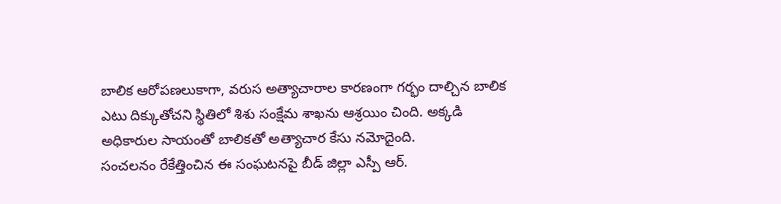బాలిక ఆరోపణలుకాగా, వరుస అత్యాచారాల కారణంగా గర్భం దాల్చిన బాలిక ఎటు దిక్కుతోచని స్థితిలో శిశు సంక్షేమ శాఖను ఆశ్రయిం చింది. అక్కడి అధికారుల సాయంతో బాలికతో అత్యాచార కేసు నమోదైంది.
సంచలనం రేకేత్తించిన ఈ సంఘటనపై బీడ్ జిల్లా ఎస్పీ ఆర్.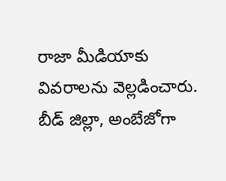రాజా మీడియాకు వివరాలను వెల్లడించారు. బీడ్ జిల్లా, అంబేజోగా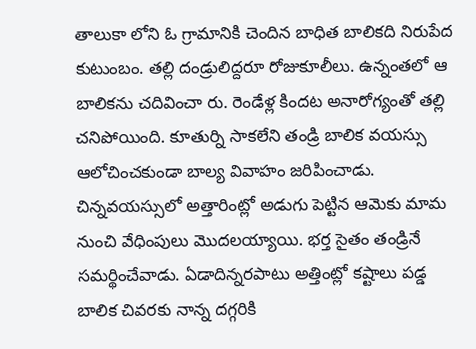తాలుకా లోని ఓ గ్రామానికి చెందిన బాధిత బాలికది నిరుపేద కుటుంబం. తల్లి దండ్రులిద్దరూ రోజుకూలీలు. ఉన్నంతలో ఆ బాలికను చదివించా రు. రెండేళ్ల కిందట అనారోగ్యంతో తల్లి చనిపోయింది. కూతుర్ని సాకలేని తండ్రి బాలిక వయస్సు ఆలోచించకుండా బాల్య వివాహం జరిపించాడు. చిన్నవయస్సులో అత్తారింట్లో అడుగు పెట్టిన ఆమెకు మామ నుంచి వేధింపులు మొదలయ్యాయి. భర్త సైతం తండ్రినే సమర్థించేవాడు. ఏడాదిన్నరపాటు అత్తింట్లో కష్టాలు పడ్డ బాలిక చివరకు నాన్న దగ్గరికి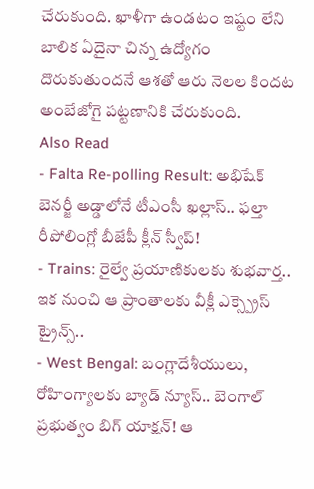చేరుకుంది. ఖాళీగా ఉండటం ఇష్టం లేని బాలిక ఏదైనా చిన్న ఉద్యోగం దొరుకుతుందనే ఆశతో ఆరు నెలల కిందట అంబేజోగై పట్టణానికి చేరుకుంది.
Also Read
- Falta Re-polling Result: అభిషేక్ బెనర్జీ అడ్డాలోనే టీఎంసీ ఖల్లాస్.. ఫల్తా రీపోలింగ్లో బీజేపీ క్లీన్ స్వీప్!
- Trains: రైల్వే ప్రయాణికులకు శుభవార్త.. ఇక నుంచి ఆ ప్రాంతాలకు వీక్లీ ఎక్స్ప్రెస్ ట్రైన్స్..
- West Bengal: బంగ్లాదేశీయులు, రోహింగ్యాలకు బ్యాడ్ న్యూస్.. బెంగాల్ ప్రభుత్వం బిగ్ యాక్షన్! ఆ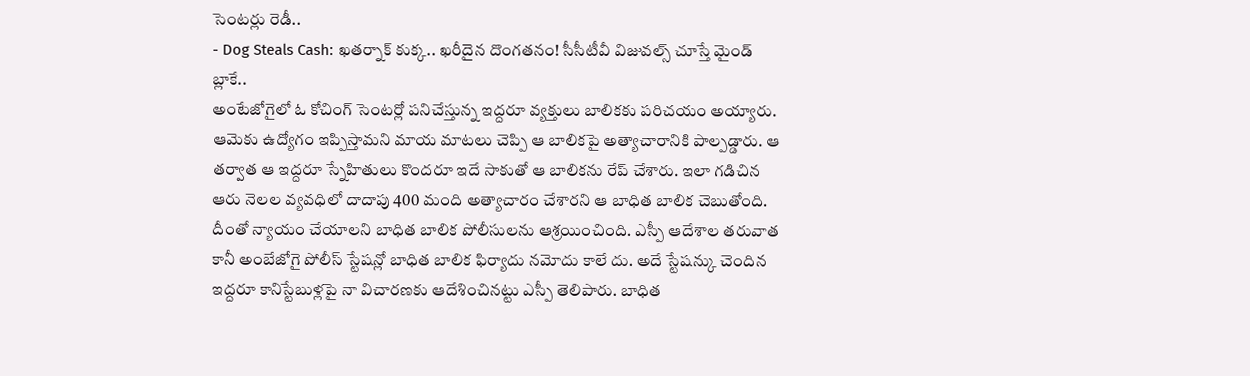సెంటర్లు రెడీ..
- Dog Steals Cash: ఖతర్నాక్ కుక్క.. ఖరీదైన దొంగతనం! సీసీటీవీ విజువల్స్ చూస్తే మైండ్ బ్లాకే..
అంటేజోగైలో ఓ కోచింగ్ సెంటర్లో పనిచేస్తున్న ఇద్దరూ వ్యక్తులు బాలికకు పరిచయం అయ్యారు. ఆమెకు ఉద్యోగం ఇప్పిస్తామని మాయ మాటలు చెప్పి ఆ బాలికపై అత్యాచారానికి పాల్పడ్డారు. ఆ తర్వాత ఆ ఇద్దరూ స్నేహితులు కొందరూ ఇదే సాకుతో ఆ బాలికను రేప్ చేశారు. ఇలా గడిచిన ఆరు నెలల వ్యవధిలో దాదాపు 400 మంది అత్యాచారం చేశారని ఆ బాధిత బాలిక చెబుతోంది. దీంతో న్యాయం చేయాలని బాధిత బాలిక పోలీసులను ఆశ్రయించింది. ఎస్పీ ఆదేశాల తరువాత కానీ అంబేజోగై పోలీస్ స్టేషన్లో బాధిత బాలిక ఫిర్యాదు నమోదు కాలే దు. అదే స్టేషన్కు చెందిన ఇద్దరూ కానిస్టేబుళ్లపై నా విచారణకు ఆదేశించినట్టు ఎస్పీ తెలిపారు. బాధిత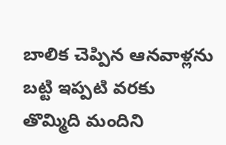బాలిక చెప్పిన ఆనవాళ్లను బట్టి ఇప్పటి వరకు తొమ్మిది మందిని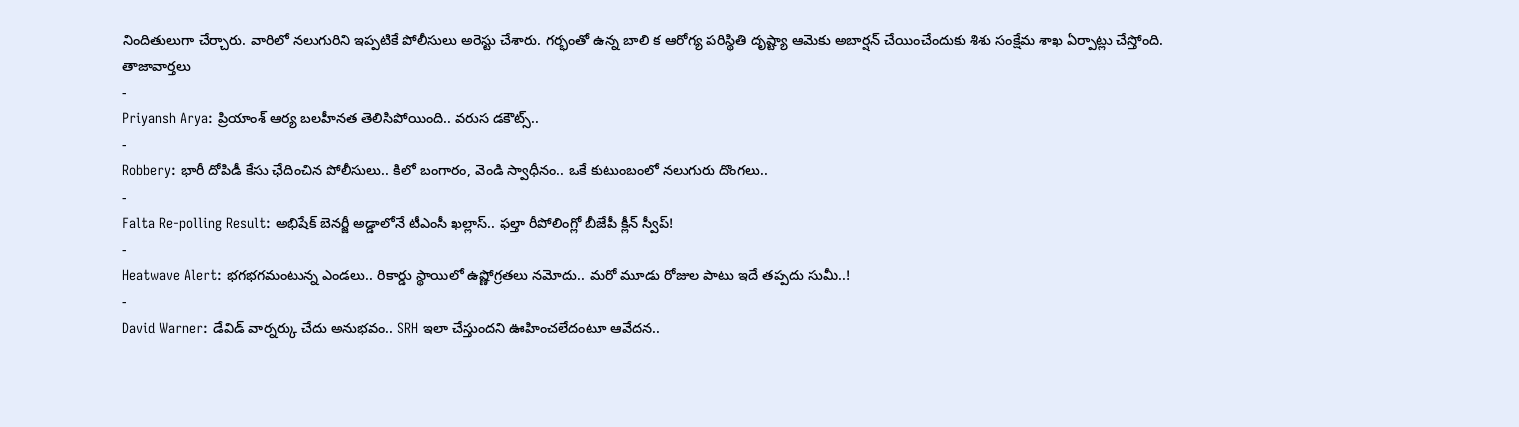నిందితులుగా చేర్చారు. వారిలో నలుగురిని ఇప్పటికే పోలీసులు అరెస్టు చేశారు. గర్భంతో ఉన్న బాలి క ఆరోగ్య పరిస్థితి దృష్ట్యా ఆమెకు అబార్షన్ చేయించేందుకు శిశు సంక్షేమ శాఖ ఏర్పాట్లు చేస్తోంది.
తాజావార్తలు
-
Priyansh Arya: ప్రియాంశ్ ఆర్య బలహీనత తెలిసిపోయింది.. వరుస డకౌట్స్..
-
Robbery: భారీ దోపిడీ కేసు ఛేదించిన పోలీసులు.. కిలో బంగారం, వెండి స్వాధీనం.. ఒకే కుటుంబంలో నలుగురు దొంగలు..
-
Falta Re-polling Result: అభిషేక్ బెనర్జీ అడ్డాలోనే టీఎంసీ ఖల్లాస్.. ఫల్తా రీపోలింగ్లో బీజేపీ క్లీన్ స్వీప్!
-
Heatwave Alert: భగభగమంటున్న ఎండలు.. రికార్డు స్థాయిలో ఉష్ణోగ్రతలు నమోదు.. మరో మూడు రోజుల పాటు ఇదే తప్పదు సుమీ..!
-
David Warner: డేవిడ్ వార్నర్కు చేదు అనుభవం.. SRH ఇలా చేస్తుందని ఊహించలేదంటూ ఆవేదన..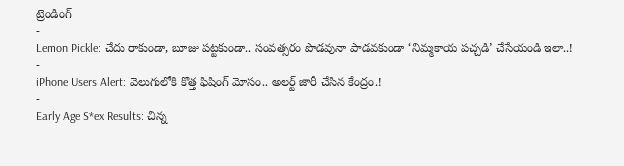ట్రెండింగ్
-
Lemon Pickle: చేదు రాకుండా, బూజు పట్టకుండా.. సంవత్సరం పొడవునా పాడవకుండా ‘నిమ్మకాయ పచ్చడి’ చేసేయండి ఇలా..!
-
iPhone Users Alert: వెలుగులోకి కొత్త ఫిషింగ్ మోసం.. అలర్ట్ జారీ చేసిన కేంద్రం.!
-
Early Age S*ex Results: చిన్న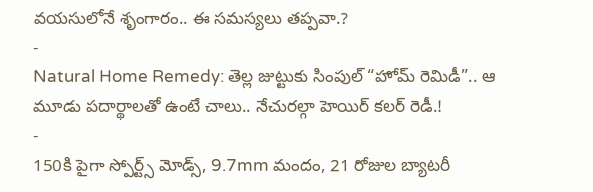వయసులోనే శృంగారం.. ఈ సమస్యలు తప్పవా.?
-
Natural Home Remedy: తెల్ల జుట్టుకు సింపుల్ “హోమ్ రెమిడీ”.. ఆ మూడు పదార్థాలతో ఉంటే చాలు.. నేచురల్గా హెయిర్ కలర్ రెడీ.!
-
150కి పైగా స్పోర్ట్స్ మోడ్స్, 9.7mm మందం, 21 రోజుల బ్యాటరీ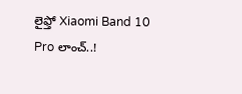లైఫ్తో Xiaomi Band 10 Pro లాంచ్..!